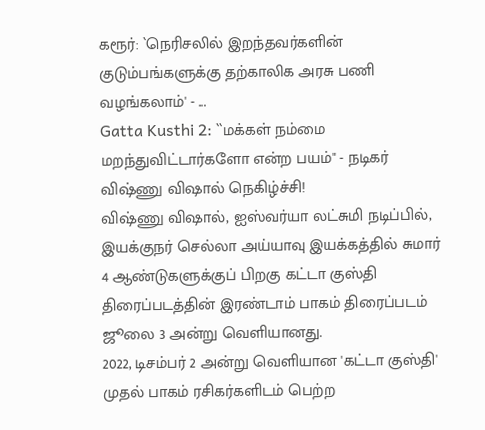கரூர்: `நெரிசலில் இறந்தவர்களின் குடும்பங்களுக்கு தற்காலிக அரசு பணி வழங்கலாம்' - ...
Gatta Kusthi 2: ``மக்கள் நம்மை மறந்துவிட்டார்களோ என்ற பயம்" - நடிகர் விஷ்ணு விஷால் நெகிழ்ச்சி!
விஷ்ணு விஷால், ஐஸ்வர்யா லட்சுமி நடிப்பில், இயக்குநர் செல்லா அய்யாவு இயக்கத்தில் சுமார் 4 ஆண்டுகளுக்குப் பிறகு கட்டா குஸ்தி திரைப்படத்தின் இரண்டாம் பாகம் திரைப்படம் ஜூலை 3 அன்று வெளியானது.
2022, டிசம்பர் 2 அன்று வெளியான 'கட்டா குஸ்தி' முதல் பாகம் ரசிகர்களிடம் பெற்ற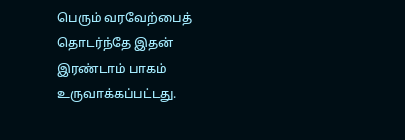பெரும் வரவேற்பைத் தொடர்ந்தே இதன் இரண்டாம் பாகம் உருவாக்கப்பட்டது.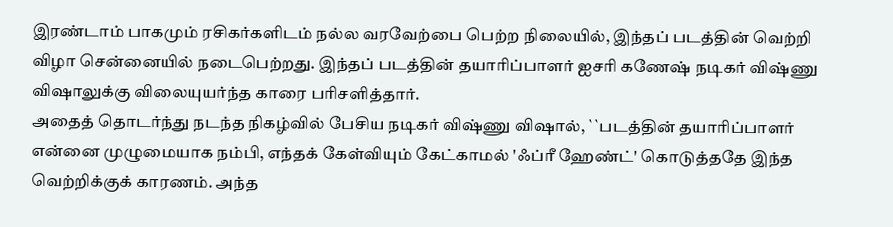இரண்டாம் பாகமும் ரசிகர்களிடம் நல்ல வரவேற்பை பெற்ற நிலையில், இந்தப் படத்தின் வெற்றி விழா சென்னையில் நடைபெற்றது. இந்தப் படத்தின் தயாரிப்பாளர் ஐசரி கணேஷ் நடிகர் விஷ்ணு விஷாலுக்கு விலையுயர்ந்த காரை பரிசளித்தார்.
அதைத் தொடர்ந்து நடந்த நிகழ்வில் பேசிய நடிகர் விஷ்ணு விஷால், ``படத்தின் தயாரிப்பாளர் என்னை முழுமையாக நம்பி, எந்தக் கேள்வியும் கேட்காமல் 'ஃப்ரீ ஹேண்ட்' கொடுத்ததே இந்த வெற்றிக்குக் காரணம். அந்த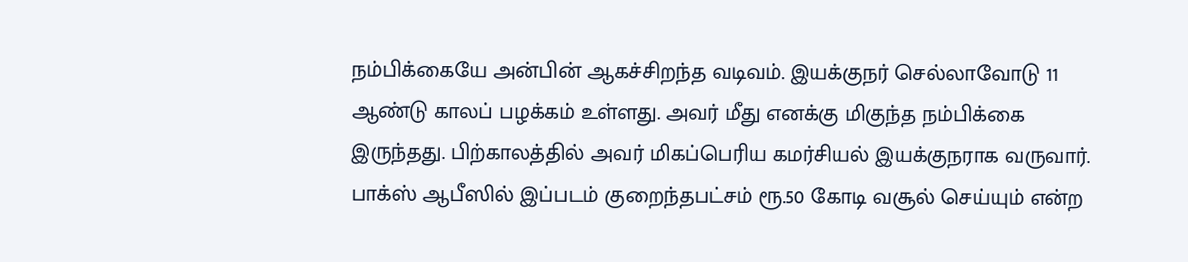நம்பிக்கையே அன்பின் ஆகச்சிறந்த வடிவம். இயக்குநர் செல்லாவோடு 11 ஆண்டு காலப் பழக்கம் உள்ளது. அவர் மீது எனக்கு மிகுந்த நம்பிக்கை இருந்தது. பிற்காலத்தில் அவர் மிகப்பெரிய கமர்சியல் இயக்குநராக வருவார்.
பாக்ஸ் ஆபீஸில் இப்படம் குறைந்தபட்சம் ரூ.50 கோடி வசூல் செய்யும் என்ற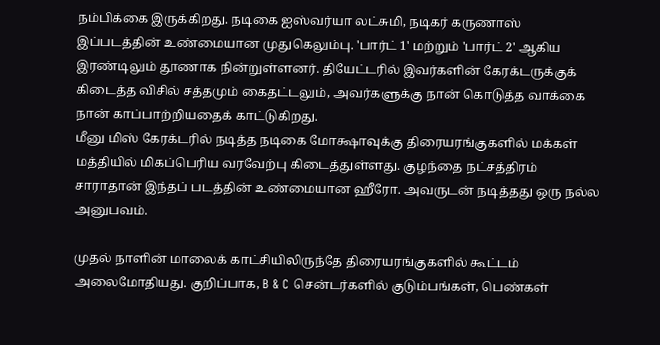நம்பிக்கை இருக்கிறது. நடிகை ஐஸ்வர்யா லட்சுமி, நடிகர் கருணாஸ் இப்படத்தின் உண்மையான முதுகெலும்பு. 'பார்ட் 1' மற்றும் 'பார்ட் 2' ஆகிய இரண்டிலும் தூணாக நின்றுள்ளனர். தியேட்டரில் இவர்களின் கேரக்டருக்குக் கிடைத்த விசில் சத்தமும் கைதட்டலும், அவர்களுக்கு நான் கொடுத்த வாக்கை நான் காப்பாற்றியதைக் காட்டுகிறது.
மீனு மிஸ் கேரக்டரில் நடித்த நடிகை மோக்ஷாவுக்கு திரையரங்குகளில் மக்கள் மத்தியில் மிகப்பெரிய வரவேற்பு கிடைத்துள்ளது. குழந்தை நட்சத்திரம் சாராதான் இந்தப் படத்தின் உண்மையான ஹீரோ. அவருடன் நடித்தது ஒரு நல்ல அனுபவம்.

முதல் நாளின் மாலைக் காட்சியிலிருந்தே திரையரங்குகளில் கூட்டம் அலைமோதியது. குறிப்பாக, B & C சென்டர்களில் குடும்பங்கள், பெண்கள்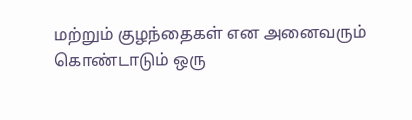மற்றும் குழந்தைகள் என அனைவரும் கொண்டாடும் ஒரு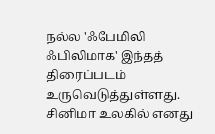நல்ல 'ஃபேமிலி ஃபிலிமாக' இந்தத் திரைப்படம் உருவெடுத்துள்ளது.
சினிமா உலகில் எனது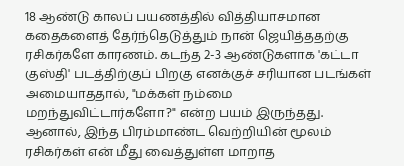18 ஆண்டு காலப் பயணத்தில் வித்தியாசமான கதைகளைத் தேர்ந்தெடுத்தும் நான் ஜெயித்ததற்கு ரசிகர்களே காரணம். கடந்த 2-3 ஆண்டுகளாக 'கட்டா குஸ்தி' படத்திற்குப் பிறகு எனக்குச் சரியான படங்கள் அமையாததால், "மக்கள் நம்மை மறந்துவிட்டார்களோ?" என்ற பயம் இருந்தது. ஆனால், இந்த பிரம்மாண்ட வெற்றியின் மூலம் ரசிகர்கள் என் மீது வைத்துள்ள மாறாத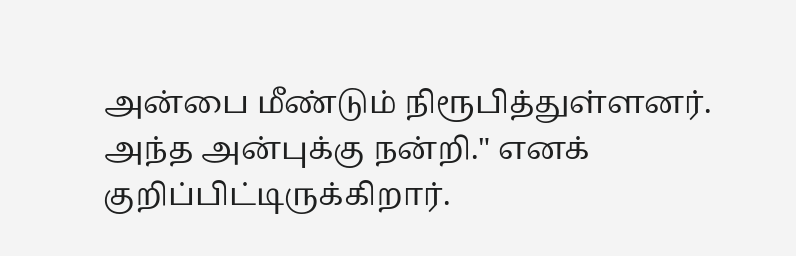அன்பை மீண்டும் நிரூபித்துள்ளனர். அந்த அன்புக்கு நன்றி." எனக் குறிப்பிட்டிருக்கிறார்.